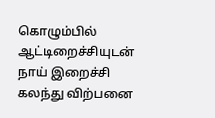கொழும்பில் ஆட்டிறைச்சியுடன் நாய் இறைச்சி கலந்து விற்பனை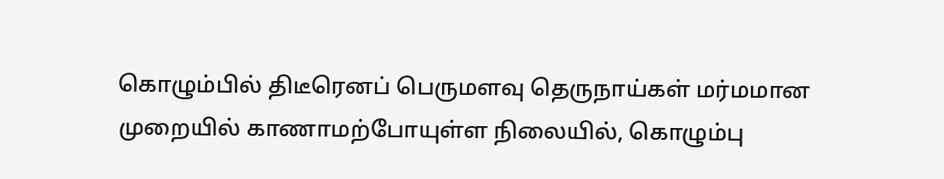கொழும்பில் திடீரெனப் பெருமளவு தெருநாய்கள் மர்மமான முறையில் காணாமற்போயுள்ள நிலையில், கொழும்பு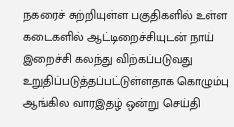நகரைச் சுற்றியுள்ள பகுதிகளில் உள்ள கடைகளில் ஆட்டிறைச்சியுடன் நாய் இறைச்சி கலந்து விற்கப்படுவது உறுதிப்படுத்தப்பட்டுள்ளதாக கொழும்பு ஆங்கில வாரஇதழ் ஒன்று செய்தி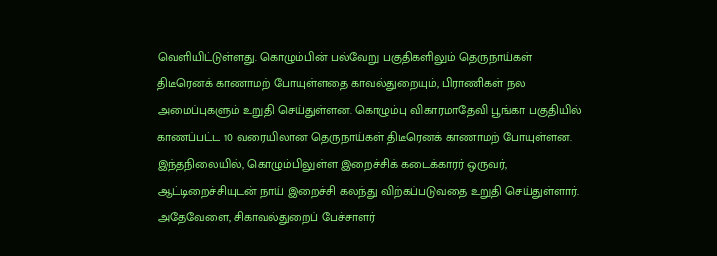வெளியிட்டுள்ளது. கொழும்பின் பல்வேறு பகுதிகளிலும் தெருநாய்கள் திடீரெனக் காணாமற் போயுள்ளதை காவல்துறையும், பிராணிகள் நல அமைப்புகளும் உறுதி செய்துள்ளன. கொழும்பு விகாரமாதேவி பூங்கா பகுதியில் காணப்பட்ட 10 வரையிலான தெருநாய்கள் திடீரெனக் காணாமற் போயுள்ளன.
இந்தநிலையில், கொழும்பிலுள்ள இறைச்சிக் கடைக்காரர் ஒருவர், ஆட்டிறைச்சியுடன் நாய் இறைச்சி கலந்து விற்கப்படுவதை உறுதி செய்துள்ளார்.
அதேவேளை, சிகாவல்துறைப் பேச்சாளர்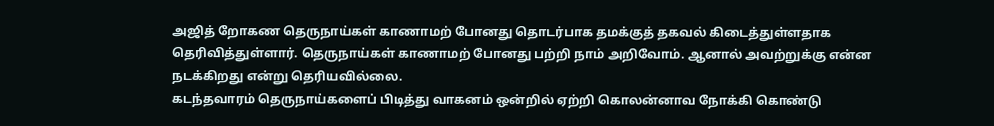அஜித் றோகண தெருநாய்கள் காணாமற் போனது தொடர்பாக தமக்குத் தகவல் கிடைத்துள்ளதாக தெரிவித்துள்ளார். தெருநாய்கள் காணாமற் போனது பற்றி நாம் அறிவோம். ஆனால் அவற்றுக்கு என்ன நடக்கிறது என்று தெரியவில்லை.
கடந்தவாரம் தெருநாய்களைப் பிடித்து வாகனம் ஒன்றில் ஏற்றி கொலன்னாவ நோக்கி கொண்டு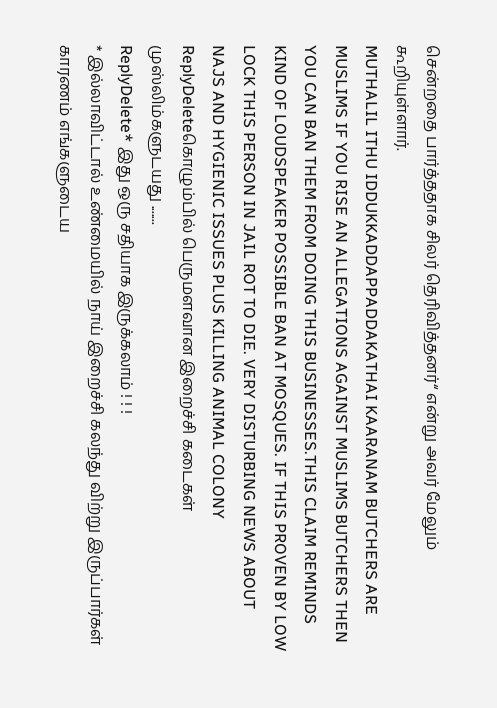சென்றதை பார்த்ததாக சிலர் தெரிவித்தனர்“ என்று அவர் மேலும் கூறியுள்ளார்.
MUTHALIL ITHU IDDUKKADDAPPADDAKATHAI KAARANAM BUTCHERS ARE MUSLIMS IF YOU RISE AN ALLEGATIONS AGAINST MUSLIMS BUTCHERS THEN YOU CAN BAN THEM FROM DOING THIS BUSINESSES.THIS CLAIM REMINDS KIND OF LOUDSPEAKER POSSIBLE BAN AT MOSQUES. IF THIS PROVEN BY LOW LOCK THIS PERSON IN JAIL ROT TO DIE. VERY DISTURBING NEWS ABOUT NAJS AND HYGIENIC ISSUES PLUS KILLING ANIMAL COLONY
ReplyDeleteகொழும்பில் பெருமளவான இறைச்சி கடைகள் முஸ்லிம்களுடயது .......
ReplyDelete* இது ஒரு சதியாக இருக்கலாம் ! ! !
* இல்லாவிட்டால் உண்மையில் நாய் இறைச்சி கலந்து விற்று இருப்பார்கள் காரணம் எங்களுடைய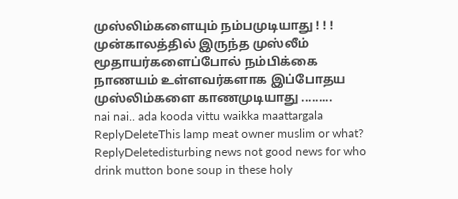முஸ்லிம்களையும் நம்பமுடியாது ! ! ! முன்காலத்தில் இருந்த முஸ்லீம் மூதாயர்களைப்போல் நம்பிக்கை நாணயம் உள்ளவர்களாக இப்போதய முஸ்லிம்களை காணமுடியாது .........
nai nai.. ada kooda vittu waikka maattargala
ReplyDeleteThis lamp meat owner muslim or what?
ReplyDeletedisturbing news not good news for who drink mutton bone soup in these holy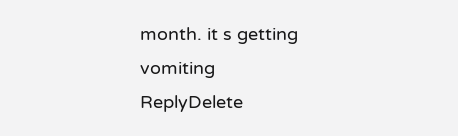month. it s getting vomiting
ReplyDelete